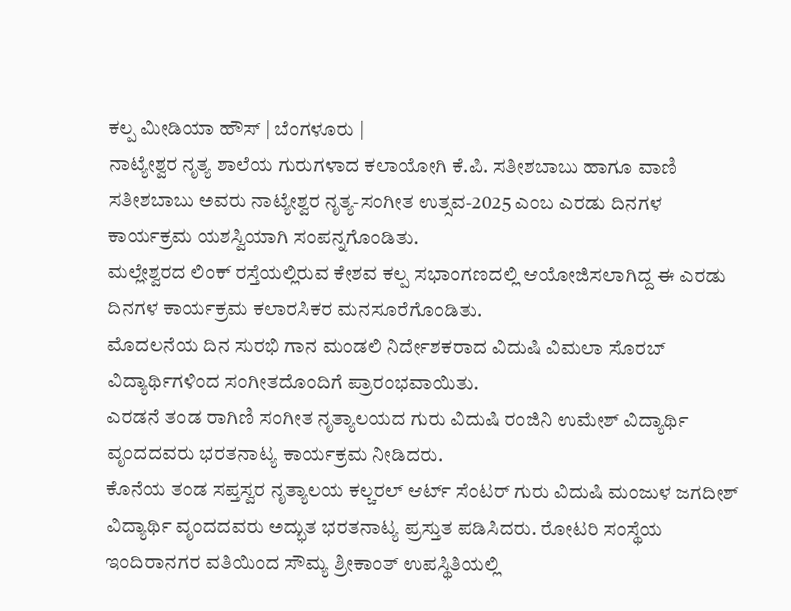ಕಲ್ಪ ಮೀಡಿಯಾ ಹೌಸ್ | ಬೆಂಗಳೂರು |
ನಾಟ್ಯೇಶ್ವರ ನೃತ್ಯ ಶಾಲೆಯ ಗುರುಗಳಾದ ಕಲಾಯೋಗಿ ಕೆ.ಪಿ. ಸತೀಶಬಾಬು ಹಾಗೂ ವಾಣಿ ಸತೀಶಬಾಬು ಅವರು ನಾಟ್ಯೇಶ್ವರ ನೃತ್ಯ-ಸಂಗೀತ ಉತ್ಸವ-2025 ಎಂಬ ಎರಡು ದಿನಗಳ ಕಾರ್ಯಕ್ರಮ ಯಶಸ್ವಿಯಾಗಿ ಸಂಪನ್ನಗೊಂಡಿತು.
ಮಲ್ಲೇಶ್ವರದ ಲಿಂಕ್ ರಸ್ತೆಯಲ್ಲಿರುವ ಕೇಶವ ಕಲ್ಪ ಸಭಾಂಗಣದಲ್ಲಿ ಆಯೋಜಿಸಲಾಗಿದ್ದ ಈ ಎರಡು ದಿನಗಳ ಕಾರ್ಯಕ್ರಮ ಕಲಾರಸಿಕರ ಮನಸೂರೆಗೊಂಡಿತು.
ಮೊದಲನೆಯ ದಿನ ಸುರಭಿ ಗಾನ ಮಂಡಲಿ ನಿರ್ದೇಶಕರಾದ ವಿದುಷಿ ವಿಮಲಾ ಸೊರಬ್ ವಿದ್ಯಾರ್ಥಿಗಳಿಂದ ಸಂಗೀತದೊಂದಿಗೆ ಪ್ರಾರಂಭವಾಯಿತು.
ಎರಡನೆ ತಂಡ ರಾಗಿಣಿ ಸಂಗೀತ ನೃತ್ಯಾಲಯದ ಗುರು ವಿದುಷಿ ರಂಜಿನಿ ಉಮೇಶ್ ವಿದ್ಯಾರ್ಥಿ ವೃಂದದವರು ಭರತನಾಟ್ಯ ಕಾರ್ಯಕ್ರಮ ನೀಡಿದರು.
ಕೊನೆಯ ತಂಡ ಸಪ್ತಸ್ವರ ನೃತ್ಯಾಲಯ ಕಲ್ಚರಲ್ ಆರ್ಟ್ ಸೆಂಟರ್ ಗುರು ವಿದುಷಿ ಮಂಜುಳ ಜಗದೀಶ್ ವಿದ್ಯಾರ್ಥಿ ವೃಂದದವರು ಅದ್ಭುತ ಭರತನಾಟ್ಯ ಪ್ರಸ್ತುತ ಪಡಿಸಿದರು. ರೋಟರಿ ಸಂಸ್ಥೆಯ ಇಂದಿರಾನಗರ ವತಿಯಿಂದ ಸೌಮ್ಯ ಶ್ರೀಕಾಂತ್ ಉಪಸ್ಥಿತಿಯಲ್ಲಿ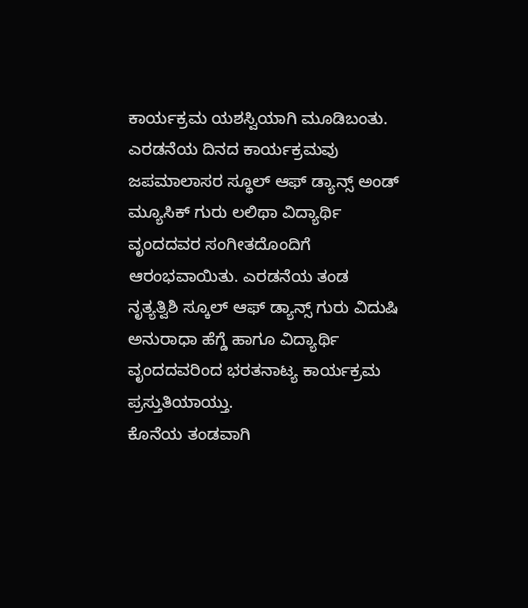ಕಾರ್ಯಕ್ರಮ ಯಶಸ್ವಿಯಾಗಿ ಮೂಡಿಬಂತು.
ಎರಡನೆಯ ದಿನದ ಕಾರ್ಯಕ್ರಮವು ಜಪಮಾಲಾಸರ ಸ್ಥೂಲ್ ಆಫ್ ಡ್ಯಾನ್ಸ್ ಅಂಡ್ ಮ್ಯೂಸಿಕ್ ಗುರು ಲಲಿಥಾ ವಿದ್ಯಾರ್ಥಿ ವೃಂದದವರ ಸಂಗೀತದೊಂದಿಗೆ ಆರಂಭವಾಯಿತು. ಎರಡನೆಯ ತಂಡ ನೃತ್ಯತ್ವಿಶಿ ಸ್ಕೂಲ್ ಆಫ್ ಡ್ಯಾನ್ಸ್ ಗುರು ವಿದುಷಿ ಅನುರಾಧಾ ಹೆಗ್ಡೆ ಹಾಗೂ ವಿದ್ಯಾರ್ಥಿ ವೃಂದದವರಿಂದ ಭರತನಾಟ್ಯ ಕಾರ್ಯಕ್ರಮ ಪ್ರಸ್ತುತಿಯಾಯ್ತು.
ಕೊನೆಯ ತಂಡವಾಗಿ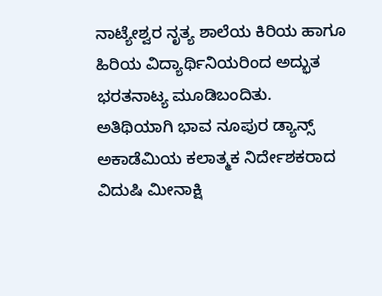ನಾಟ್ಯೇಶ್ವರ ನೃತ್ಯ ಶಾಲೆಯ ಕಿರಿಯ ಹಾಗೂ ಹಿರಿಯ ವಿದ್ಯಾರ್ಥಿನಿಯರಿಂದ ಅದ್ಭುತ ಭರತನಾಟ್ಯ ಮೂಡಿಬಂದಿತು. ಅತಿಥಿಯಾಗಿ ಭಾವ ನೂಪುರ ಡ್ಯಾನ್ಸ್ ಅಕಾಡೆಮಿಯ ಕಲಾತ್ಮಕ ನಿರ್ದೇಶಕರಾದ ವಿದುಷಿ ಮೀನಾಕ್ಷಿ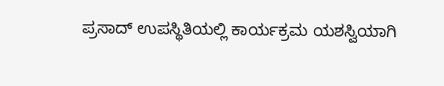ಪ್ರಸಾದ್ ಉಪಸ್ಥಿತಿಯಲ್ಲಿ ಕಾರ್ಯಕ್ರಮ ಯಶಸ್ವಿಯಾಗಿ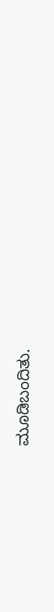ಮೂಡಿಬಂದಿತು.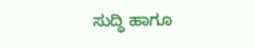ಸುದ್ಧಿ ಹಾಗೂ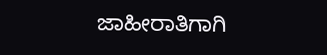ಜಾಹೀರಾತಿಗಾಗಿ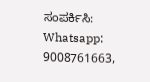ಸಂಪರ್ಕಿಸಿ: Whatsapp: 9008761663,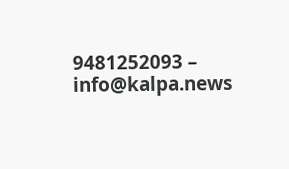9481252093 – info@kalpa.news